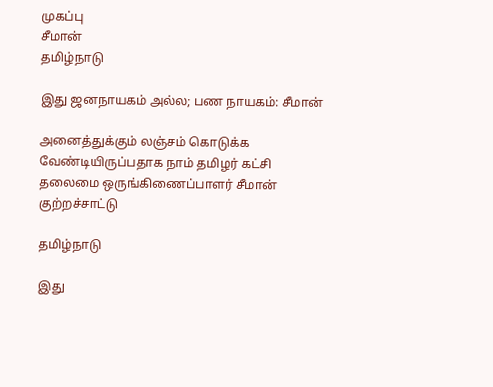முகப்பு
சீமான்
தமிழ்நாடு

இது ஜனநாயகம் அல்ல; பண நாயகம்: சீமான்

அனைத்துக்கும் லஞ்சம் கொடுக்க வேண்டியிருப்பதாக நாம் தமிழர் கட்சி தலைமை ஒருங்கிணைப்பாளர் சீமான் குற்றச்சாட்டு

தமிழ்நாடு

இது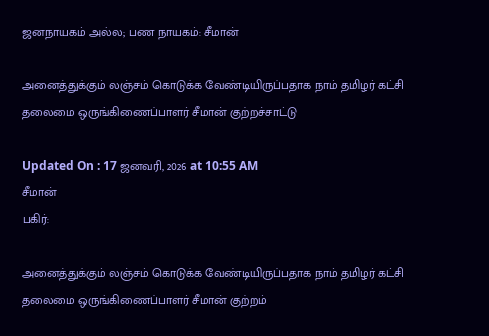ஜனநாயகம் அல்ல; பண நாயகம்: சீமான்

அனைத்துக்கும் லஞ்சம் கொடுக்க வேண்டியிருப்பதாக நாம் தமிழர் கட்சி தலைமை ஒருங்கிணைப்பாளர் சீமான் குற்றச்சாட்டு

Updated On : 17 ஜனவரி, 2026 at 10:55 AM
சீமான்
பகிர்:

அனைத்துக்கும் லஞ்சம் கொடுக்க வேண்டியிருப்பதாக நாம் தமிழர் கட்சி தலைமை ஒருங்கிணைப்பாளர் சீமான் குற்றம்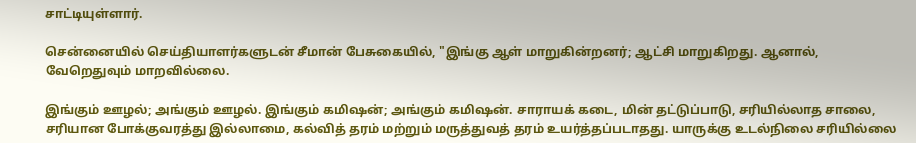சாட்டியுள்ளார்.

சென்னையில் செய்தியாளர்களுடன் சீமான் பேசுகையில், "இங்கு ஆள் மாறுகின்றனர்; ஆட்சி மாறுகிறது. ஆனால், வேறெதுவும் மாறவில்லை.

இங்கும் ஊழல்; அங்கும் ஊழல். இங்கும் கமிஷன்; அங்கும் கமிஷன். சாராயக் கடை, மின் தட்டுப்பாடு, சரியில்லாத சாலை, சரியான போக்குவரத்து இல்லாமை, கல்வித் தரம் மற்றும் மருத்துவத் தரம் உயர்த்தப்படாதது. யாருக்கு உடல்நிலை சரியில்லை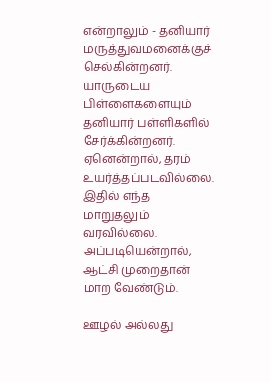என்றாலும் - தனியார் மருத்துவமனைக்குச் செல்கின்றனர். யாருடைய பிள்ளைகளையும் தனியார் பள்ளிகளில் சேர்க்கின்றனர். ஏனென்றால், தரம் உயர்த்தப்படவில்லை. இதில் எந்த மாறுதலும் வரவில்லை. அப்படியென்றால், ஆட்சி முறைதான் மாற வேண்டும்.

ஊழல் அல்லது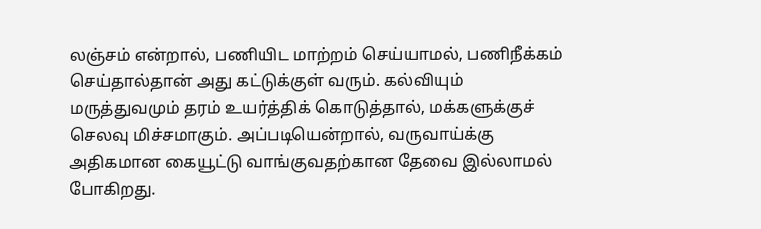லஞ்சம் என்றால், பணியிட மாற்றம் செய்யாமல், பணிநீக்கம் செய்தால்தான் அது கட்டுக்குள் வரும். கல்வியும் மருத்துவமும் தரம் உயர்த்திக் கொடுத்தால், மக்களுக்குச் செலவு மிச்சமாகும். அப்படியென்றால், வருவாய்க்கு அதிகமான கையூட்டு வாங்குவதற்கான தேவை இல்லாமல் போகிறது.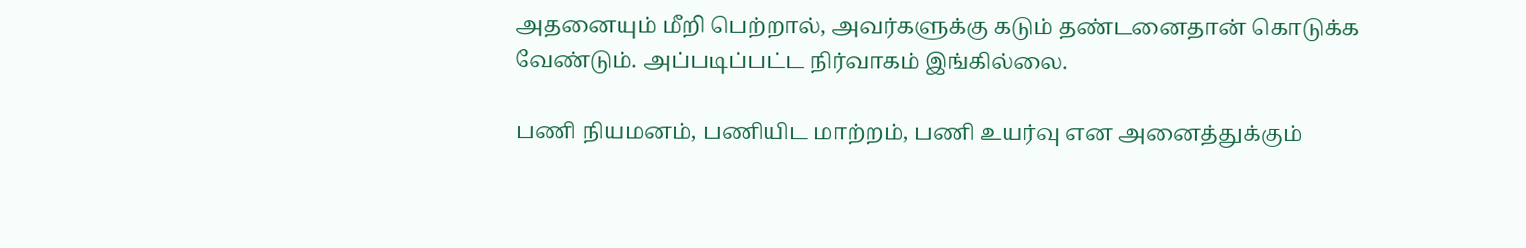அதனையும் மீறி பெற்றால், அவர்களுக்கு கடும் தண்டனைதான் கொடுக்க வேண்டும். அப்படிப்பட்ட நிர்வாகம் இங்கில்லை.

பணி நியமனம், பணியிட மாற்றம், பணி உயர்வு என அனைத்துக்கும்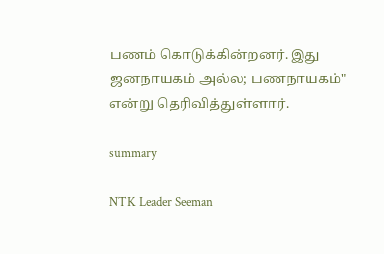பணம் கொடுக்கின்றனர். இது ஜனநாயகம் அல்ல; பணநாயகம்" என்று தெரிவித்துள்ளார்.

summary

NTK Leader Seeman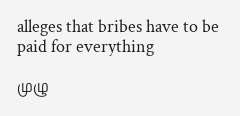alleges that bribes have to be paid for everything

முழு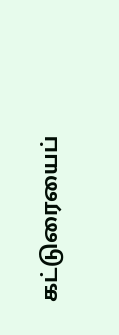கட்டுரையைப்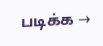படிக்க →